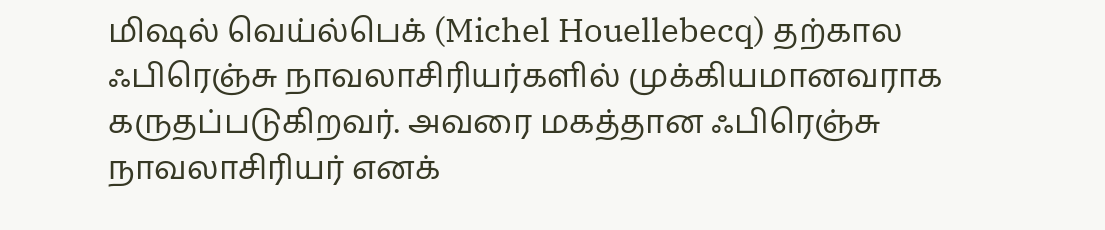மிஷல் வெய்ல்பெக் (Michel Houellebecq) தற்கால ஃபிரெஞ்சு நாவலாசிரியர்களில் முக்கியமானவராக கருதப்படுகிறவர். அவரை மகத்தான ஃபிரெஞ்சு நாவலாசிரியர் எனக்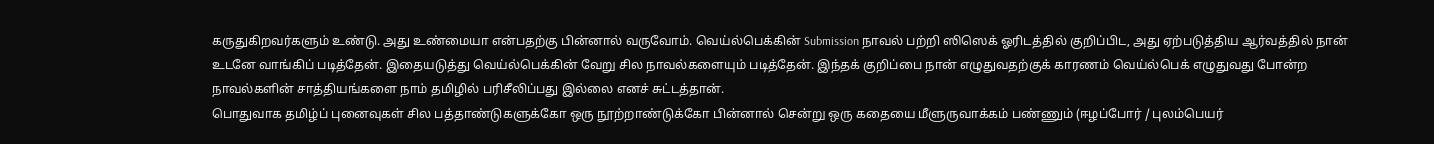கருதுகிறவர்களும் உண்டு. அது உண்மையா என்பதற்கு பின்னால் வருவோம். வெய்ல்பெக்கின் Submission நாவல் பற்றி ஸிஸெக் ஓரிடத்தில் குறிப்பிட, அது ஏற்படுத்திய ஆர்வத்தில் நான் உடனே வாங்கிப் படித்தேன். இதையடுத்து வெய்ல்பெக்கின் வேறு சில நாவல்களையும் படித்தேன். இந்தக் குறிப்பை நான் எழுதுவதற்குக் காரணம் வெய்ல்பெக் எழுதுவது போன்ற நாவல்களின் சாத்தியங்களை நாம் தமிழில் பரிசீலிப்பது இல்லை எனச் சுட்டத்தான்.
பொதுவாக தமிழ்ப் புனைவுகள் சில பத்தாண்டுகளுக்கோ ஒரு நூற்றாண்டுக்கோ பின்னால் சென்று ஒரு கதையை மீளுருவாக்கம் பண்ணும் (ஈழப்போர் / புலம்பெயர்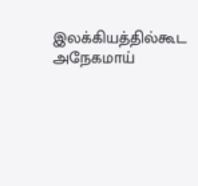இலக்கியத்தில்கூட அநேகமாய்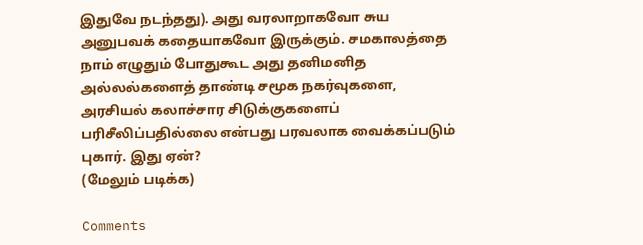இதுவே நடந்தது). அது வரலாறாகவோ சுய அனுபவக் கதையாகவோ இருக்கும். சமகாலத்தை நாம் எழுதும் போதுகூட அது தனிமனித அல்லல்களைத் தாண்டி சமூக நகர்வுகளை, அரசியல் கலாச்சார சிடுக்குகளைப் பரிசீலிப்பதில்லை என்பது பரவலாக வைக்கப்படும் புகார். இது ஏன்?
(மேலும் படிக்க)

Comments